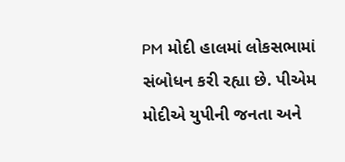PM મોદી હાલમાં લોકસભામાં સંબોધન કરી રહ્યા છે. પીએમ મોદીએ યુપીની જનતા અને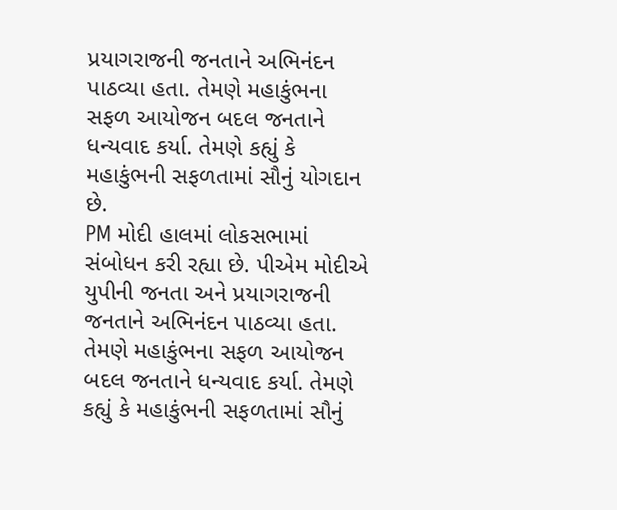પ્રયાગરાજની જનતાને અભિનંદન પાઠવ્યા હતા. તેમણે મહાકુંભના સફળ આયોજન બદલ જનતાને ધન્યવાદ કર્યા. તેમણે કહ્યું કે મહાકુંભની સફળતામાં સૌનું યોગદાન છે.
PM મોદી હાલમાં લોકસભામાં સંબોધન કરી રહ્યા છે. પીએમ મોદીએ યુપીની જનતા અને પ્રયાગરાજની જનતાને અભિનંદન પાઠવ્યા હતા. તેમણે મહાકુંભના સફળ આયોજન બદલ જનતાને ધન્યવાદ કર્યા. તેમણે કહ્યું કે મહાકુંભની સફળતામાં સૌનું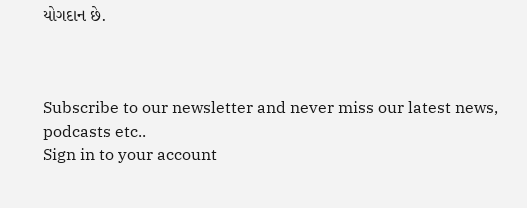યોગદાન છે.



Subscribe to our newsletter and never miss our latest news, podcasts etc..
Sign in to your account